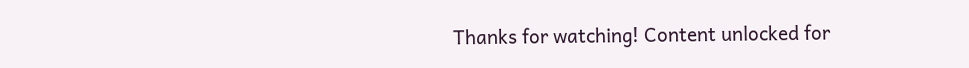Thanks for watching! Content unlocked for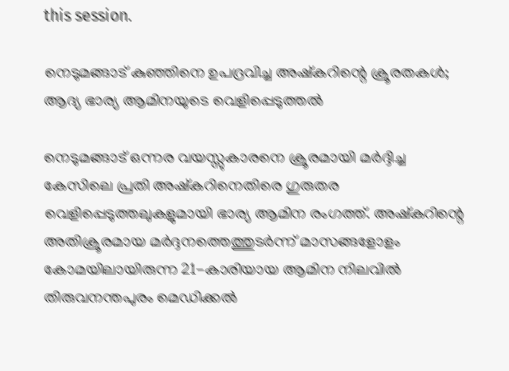this session.

നെടുമങ്ങാട് കുഞ്ഞിനെ ഉപദ്രവിച്ച അഷ്കറിന്റെ ക്രൂരതകൾ; ആദ്യ ഭാര്യ ആമിനയുടെ വെളിപ്പെടുത്തൽ

നെടുമങ്ങാട് ഒന്നര വയസ്സുകാരനെ ക്രൂരമായി മർദ്ദിച്ച കേസിലെ പ്രതി അഷ്കറിനെതിരെ ഗുരുതര വെളിപ്പെടുത്തലുകളുമായി ഭാര്യ ആമിന രംഗത്ത്. അഷ്കറിന്റെ അതിക്രൂരമായ മർദ്ദനത്തെത്തുടർന്ന് മാസങ്ങളോളം കോമയിലായിരുന്ന 21-കാരിയായ ആമിന നിലവിൽ തിരുവനന്തപുരം മെഡിക്കൽ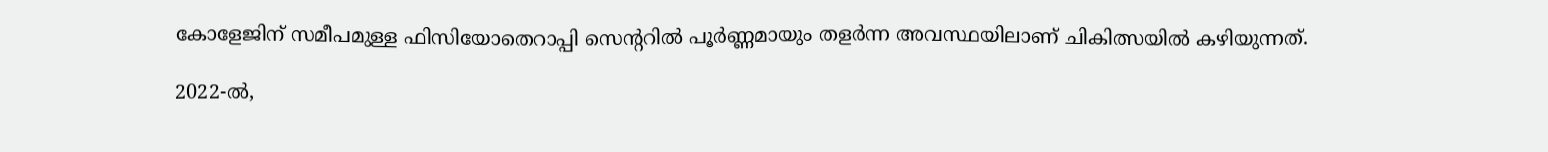കോളേജിന് സമീപമുള്ള ഫിസിയോതെറാപ്പി സെന്ററിൽ പൂർണ്ണമായും തളർന്ന അവസ്ഥയിലാണ് ചികിത്സയിൽ കഴിയുന്നത്.

2022-ൽ,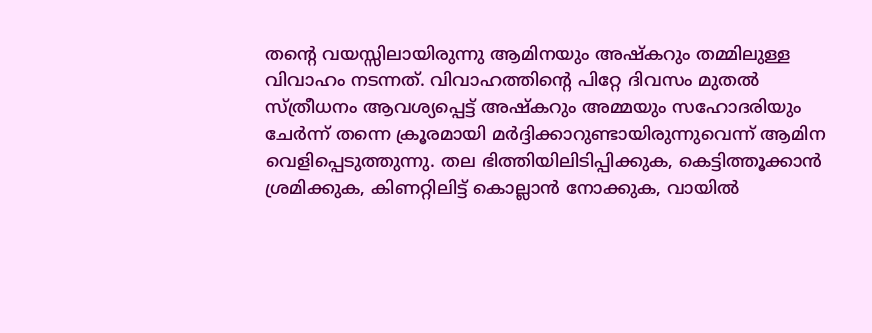തന്റെ വയസ്സിലായിരുന്നു ആമിനയും അഷ്കറും തമ്മിലുള്ള വിവാഹം നടന്നത്. വിവാഹത്തിന്റെ പിറ്റേ ദിവസം മുതൽ സ്ത്രീധനം ആവശ്യപ്പെട്ട് അഷ്കറും അമ്മയും സഹോദരിയും ചേർന്ന് തന്നെ ക്രൂരമായി മർദ്ദിക്കാറുണ്ടായിരുന്നുവെന്ന് ആമിന വെളിപ്പെടുത്തുന്നു. തല ഭിത്തിയിലിടിപ്പിക്കുക, കെട്ടിത്തൂക്കാൻ ശ്രമിക്കുക, കിണറ്റിലിട്ട് കൊല്ലാൻ നോക്കുക, വായിൽ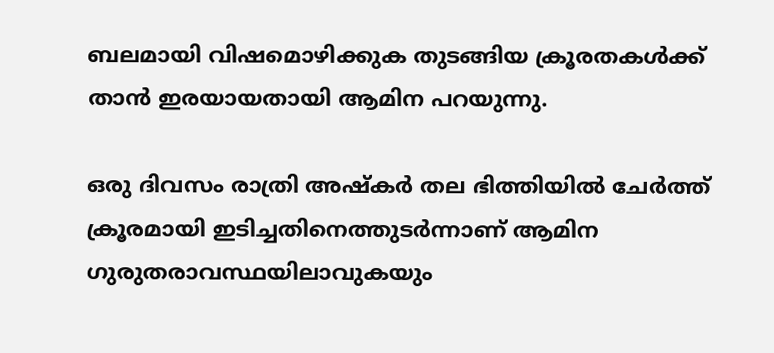ബലമായി വിഷമൊഴിക്കുക തുടങ്ങിയ ക്രൂരതകൾക്ക് താൻ ഇരയായതായി ആമിന പറയുന്നു.

ഒരു ദിവസം രാത്രി അഷ്കർ തല ഭിത്തിയിൽ ചേർത്ത് ക്രൂരമായി ഇടിച്ചതിനെത്തുടർന്നാണ് ആമിന ഗുരുതരാവസ്ഥയിലാവുകയും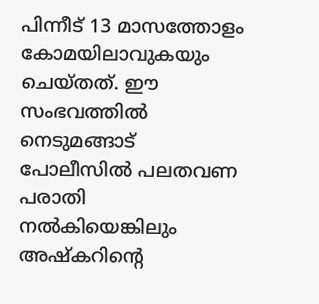പിന്നീട് 13 മാസത്തോളം കോമയിലാവുകയും ചെയ്തത്. ഈ സംഭവത്തിൽ നെടുമങ്ങാട് പോലീസിൽ പലതവണ പരാതി നൽകിയെങ്കിലും അഷ്കറിന്റെ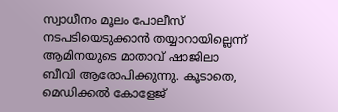സ്വാധീനം മൂലം പോലീസ് നടപടിയെടുക്കാൻ തയ്യാറായില്ലെന്ന് ആമിനയുടെ മാതാവ് ഷാജിലാ ബീവി ആരോപിക്കുന്നു. കൂടാതെ, മെഡിക്കൽ കോളേജ്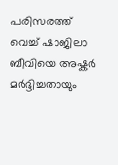പരിസരത്ത് വെച്ച് ഷാജിലാ ബീവിയെ അഷ്കർ മർദ്ദിച്ചതായും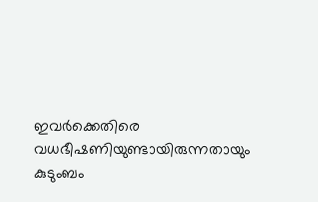ഇവർക്കെതിരെ വധഭീഷണിയുണ്ടായിരുന്നതായും കുടുംബം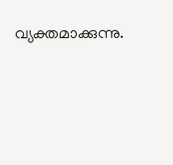വ്യക്തമാക്കുന്നു.